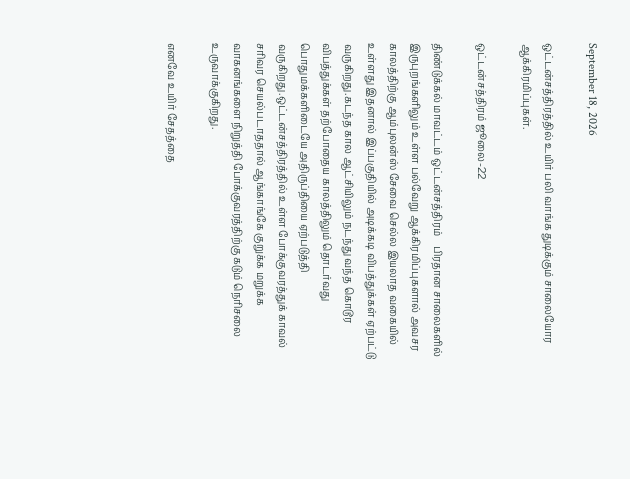September 18, 2026

ஒட்டன்சத்திரத்தில் உயிர் பலி வாங்க துடிக்கும் சாலையோர ஆக்கிரமிப்புகள்.

ஒட்டன்சத்திரம் ஜூலை-22

திண்டுக்கல் மாவட்டம் ஒட்டன்சத்திரம்    பிரதான சாலைகளில் இருபுறங்களிலும் உள்ள பல்வேறு ஆக்கிரமிப்புகளால் அவசர காலத்திற்கு ஆம்புலன்ஸ் சேவை செல்ல இயலாத வகையில் உள்ளது இதனால் இப்பகுதியில் அடிக்கடி விபத்துக்கள் ஏற்பட்டு வருகிறது.கடந்த கால ஆட்சியிலும் நடந்து வந்த கொடூர விபத்துக்கள் தற்போதைய காலத்திலும் தொடர்வது பொதுமக்களிடையே அதிருப்தியை ஏற்படுத்தி வருகிறது.ஒட்டன்சத்திரத்தில் உள்ள போக்குவரத்துக் காவல் சரிவர செயல்படாததால் ஆங்காங்கே குறுக்க மறுக்க வாகனங்களை நிறுத்தி போக்குவரத்திற்கு கடும் நெரிசலை உருவாக்குகிறது.

எனவே உயிர் சேதத்தை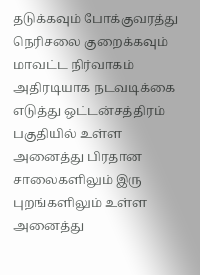தடுக்கவும் போக்குவரத்து நெரிசலை குறைக்கவும் மாவட்ட நிர்வாகம் அதிரடியாக நடவடிக்கை எடுத்து ஒட்டன்சத்திரம் பகுதியில் உள்ள அனைத்து பிரதான சாலைகளிலும் இரு புறங்களிலும் உள்ள அனைத்து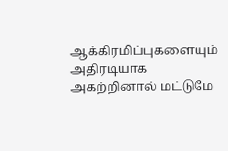ஆக்கிரமிப்புகளையும் அதிரடியாக அகற்றினால் மட்டுமே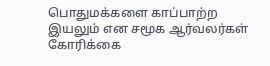பொதுமக்களை காப்பாற்ற இயலும் என சமூக ஆர்வலர்கள் கோரிக்கை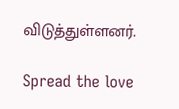விடுத்துள்ளனர்.

Spread the love